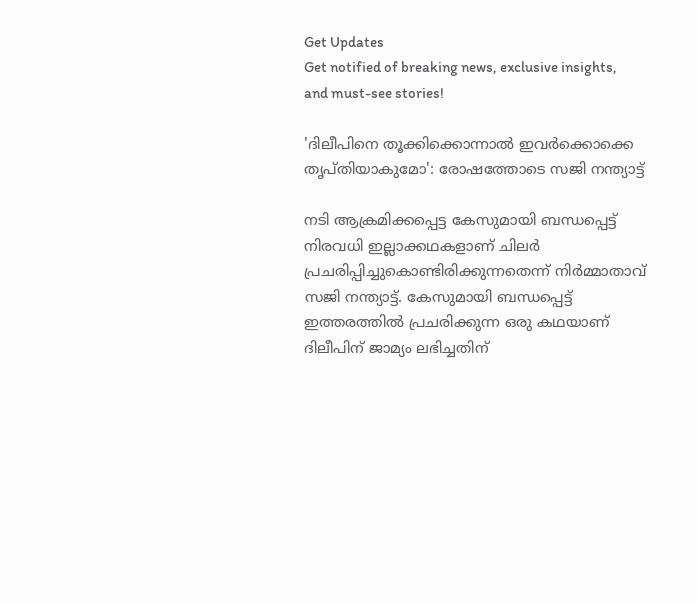Get Updates
Get notified of breaking news, exclusive insights, and must-see stories!

'ദിലീപിനെ തൂക്കിക്കൊന്നാല്‍ ഇവർക്കൊക്കെ തൃപ്തിയാകുമോ': രോഷത്തോടെ സജി നന്ത്യാട്ട്

നടി ആക്രമിക്കപ്പെട്ട കേസുമായി ബന്ധപ്പെട്ട് നിരവധി ഇല്ലാക്കഥകളാണ് ചിലർ പ്രചരിപ്പിച്ചുകൊണ്ടിരിക്കുന്നതെന്ന് നിർമ്മാതാവ് സജി നന്ത്യാട്ട്. കേസുമായി ബന്ധപ്പെട്ട് ഇത്തരത്തില്‍ പ്രചരിക്കുന്ന ഒരു കഥയാണ് ദിലീപിന് ജാമ്യം ലഭിച്ചതിന്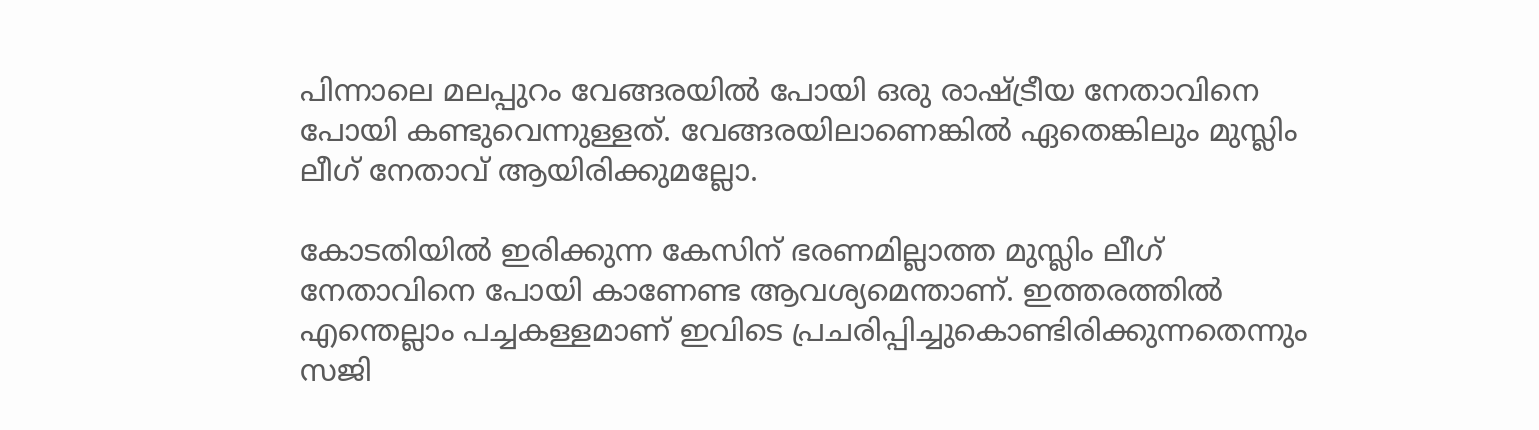പിന്നാലെ മലപ്പുറം വേങ്ങരയില്‍ പോയി ഒരു രാഷ്ട്രീയ നേതാവിനെ പോയി കണ്ടുവെന്നുള്ളത്. വേങ്ങരയിലാണെങ്കില്‍ ഏതെങ്കിലും മുസ്ലിം ലീഗ് നേതാവ് ആയിരിക്കുമല്ലോ.

കോടതിയില്‍ ഇരിക്കുന്ന കേസിന് ഭരണമില്ലാത്ത മുസ്ലിം ലീഗ് നേതാവിനെ പോയി കാണേണ്ട ആവശ്യമെന്താണ്. ഇത്തരത്തില്‍ എന്തെല്ലാം പച്ചകള്ളമാണ് ഇവിടെ പ്രചരിപ്പിച്ചുകൊണ്ടിരിക്കുന്നതെന്നും സജി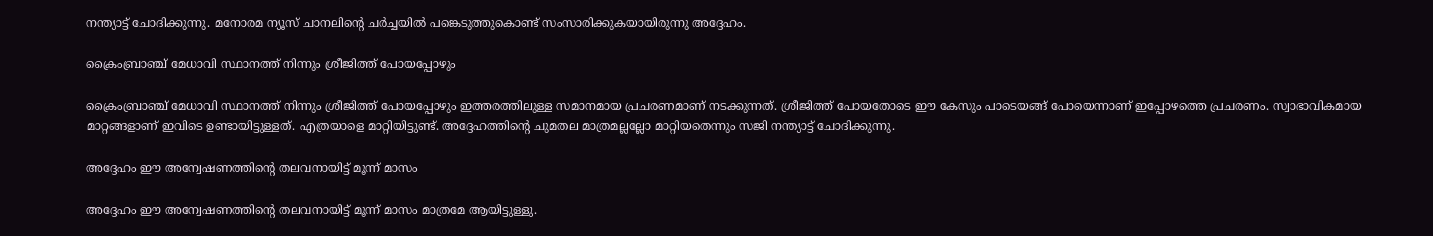നന്ത്യാട്ട് ചോദിക്കുന്നു. മനോരമ ന്യൂസ് ചാനലിന്റെ ചർച്ചയില്‍ പങ്കെടുത്തുകൊണ്ട് സംസാരിക്കുകയായിരുന്നു അദ്ദേഹം.

ക്രൈംബ്രാഞ്ച് മേധാവി സ്ഥാനത്ത് നിന്നും ശ്രീജിത്ത് പോയപ്പോഴും

ക്രൈംബ്രാഞ്ച് മേധാവി സ്ഥാനത്ത് നിന്നും ശ്രീജിത്ത് പോയപ്പോഴും ഇത്തരത്തിലുള്ള സമാനമായ പ്രചരണമാണ് നടക്കുന്നത്. ശ്രീജിത്ത് പോയതോടെ ഈ കേസും പാടെയങ്ങ് പോയെന്നാണ് ഇപ്പോഴത്തെ പ്രചരണം. സ്വാഭാവികമായ മാറ്റങ്ങളാണ് ഇവിടെ ഉണ്ടായിട്ടുള്ളത്. എത്രയാളെ മാറ്റിയിട്ടുണ്ട്. അദ്ദേഹത്തിന്റെ ചുമതല മാത്രമല്ലല്ലോ മാറ്റിയതെന്നും സജി നന്ത്യാട്ട് ചോദിക്കുന്നു.

അദ്ദേഹം ഈ അന്വേഷണത്തിന്റെ തലവനായിട്ട് മൂന്ന് മാസം

അദ്ദേഹം ഈ അന്വേഷണത്തിന്റെ തലവനായിട്ട് മൂന്ന് മാസം മാത്രമേ ആയിട്ടുള്ളു.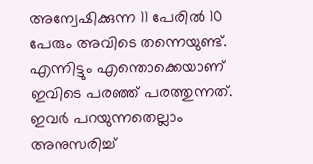അന്വേഷിക്കുന്ന 11 പേരില്‍ 10 പേരും അവിടെ തന്നെയുണ്ട്. എന്നിട്ടും എന്തൊക്കെയാണ് ഇവിടെ പരഞ്ഞ് പരത്തുന്നത്. ഇവർ പറയുന്നതെല്ലാം അനുസരിച്ച്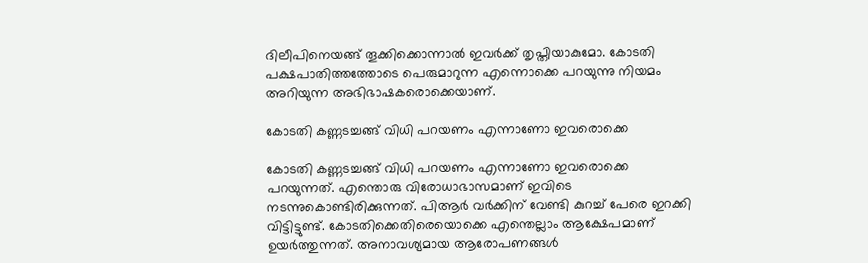ദിലീപിനെയങ്ങ് തൂക്കിക്കൊന്നാല്‍ ഇവർക്ക് തൃപ്തിയാകുമോ. കോടതി പക്ഷപാതിത്തത്തോടെ പെരുമാറുന്ന എന്നൊക്കെ പറയുന്നു നിയമം അറിയുന്ന അഭിഭാഷകരൊക്കെയാണ്.

കോടതി കണ്ണടച്ചങ്ങ് വിധി പറയണം എന്നാണോ ഇവരൊക്കെ

കോടതി കണ്ണടച്ചങ്ങ് വിധി പറയണം എന്നാണോ ഇവരൊക്കെ പറയുന്നത്. എന്തൊരു വിരോധാഭാസമാണ് ഇവിടെ നടന്നുകൊണ്ടിരിക്കുന്നത്. പിആർ വർക്കിന് വേണ്ടി കുറച്ച് പേരെ ഇറക്കി വിട്ടിട്ടുണ്ട്. കോടതിക്കെതിരെയൊക്കെ എന്തെല്ലാം ആക്ഷേപമാണ് ഉയർത്തുന്നത്. അനാവശ്യമായ ആരോപണങ്ങള്‍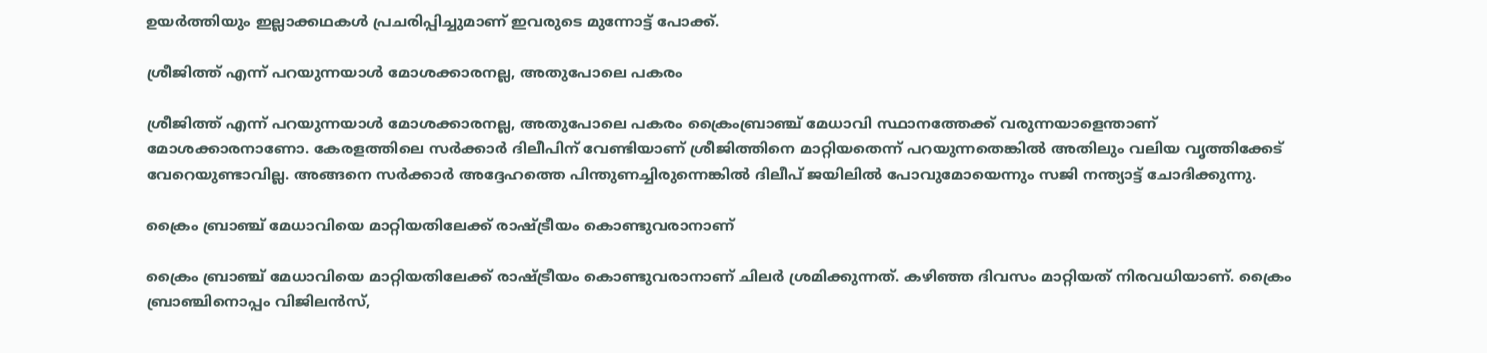ഉയർത്തിയും ഇല്ലാക്കഥകള്‍ പ്രചരിപ്പിച്ചുമാണ് ഇവരുടെ മുന്നോട്ട് പോക്ക്.

ശ്രീജിത്ത് എന്ന് പറയുന്നയാള്‍ മോശക്കാരനല്ല, അതുപോലെ പകരം

ശ്രീജിത്ത് എന്ന് പറയുന്നയാള്‍ മോശക്കാരനല്ല, അതുപോലെ പകരം ക്രൈംബ്രാഞ്ച് മേധാവി സ്ഥാനത്തേക്ക് വരുന്നയാളെന്താണ് മോശക്കാരനാണോ. കേരളത്തിലെ സർക്കാർ ദിലീപിന് വേണ്ടിയാണ് ശ്രീജിത്തിനെ മാറ്റിയതെന്ന് പറയുന്നതെങ്കില്‍ അതിലും വലിയ വൃത്തിക്കേട് വേറെയുണ്ടാവില്ല. അങ്ങനെ സർക്കാർ അദ്ദേഹത്തെ പിന്തുണച്ചിരുന്നെങ്കില്‍ ദിലീപ് ജയിലില്‍ പോവുമോയെന്നും സജി നന്ത്യാട്ട് ചോദിക്കുന്നു.

ക്രൈം ബ്രാഞ്ച് മേധാവിയെ മാറ്റിയതിലേക്ക് രാഷ്ട്രീയം കൊണ്ടുവരാനാണ്

ക്രൈം ബ്രാഞ്ച് മേധാവിയെ മാറ്റിയതിലേക്ക് രാഷ്ട്രീയം കൊണ്ടുവരാനാണ് ചിലർ ശ്രമിക്കുന്നത്. കഴിഞ്ഞ ദിവസം മാറ്റിയത് നിരവധിയാണ്. ക്രൈം ബ്രാഞ്ചിനൊപ്പം വിജിലന്‍സ്,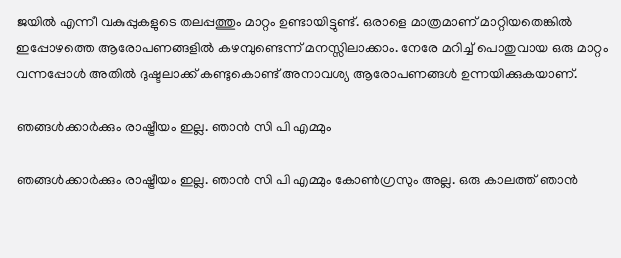ജയില്‍ എന്നീ വകുപ്പുകളുടെ തലപ്പത്തും മാറ്റം ഉണ്ടായിട്ടുണ്ട്. ഒരാളെ മാത്രമാണ് മാറ്റിയതെങ്കില്‍ ഇപ്പോഴത്തെ ആരോപണങ്ങളില്‍ കഴമ്പുണ്ടെന്ന് മനസ്സിലാക്കാം. നേരേ മറിച്ച് പൊതുവായ ഒരു മാറ്റം വന്നപ്പോള്‍ അതില്‍ ദുഷ്ടലാക്ക് കണ്ടുകൊണ്ട് അനാവശ്യ ആരോപണങ്ങള്‍ ഉന്നയിക്കുകയാണ്.

ഞങ്ങള്‍ക്കാർക്കും രാഷ്ട്രീയം ഇല്ല. ഞാന്‍ സി പി എമ്മും

ഞങ്ങള്‍ക്കാർക്കും രാഷ്ട്രീയം ഇല്ല. ഞാന്‍ സി പി എമ്മും കോണ്‍ഗ്രസും അല്ല. ഒരു കാലത്ത് ഞാന്‍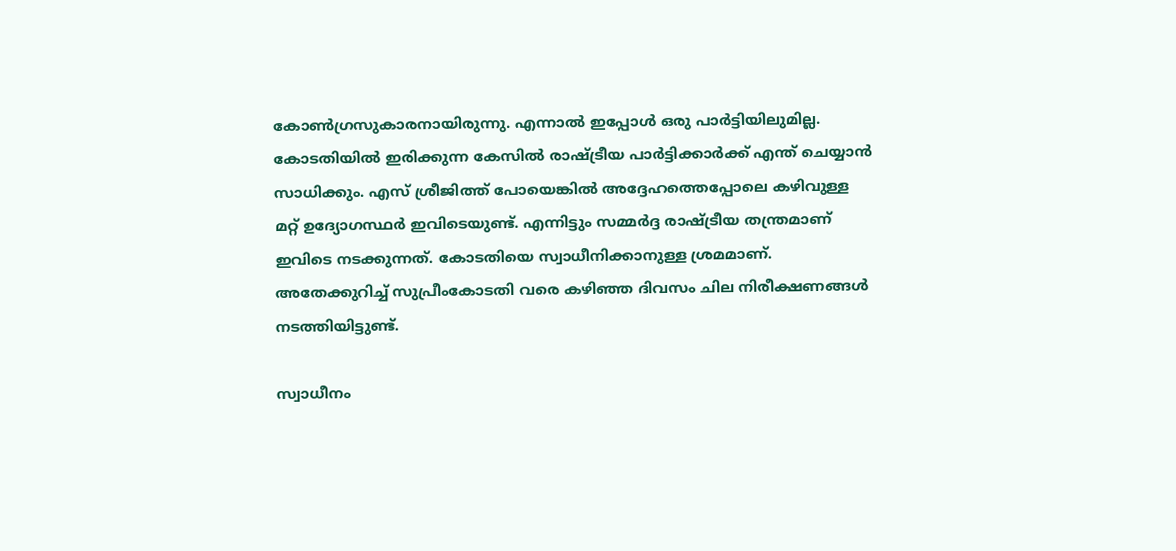കോണ്‍ഗ്രസുകാരനായിരുന്നു. എന്നാല്‍ ഇപ്പോള്‍ ഒരു പാർട്ടിയിലുമില്ല. കോടതിയില്‍ ഇരിക്കുന്ന കേസില്‍ രാഷ്ട്രീയ പാർട്ടിക്കാർക്ക് എന്ത് ചെയ്യാന്‍ സാധിക്കും. എസ് ശ്രീജിത്ത് പോയെങ്കില്‍ അദ്ദേഹത്തെപ്പോലെ കഴിവുള്ള മറ്റ് ഉദ്യോഗസ്ഥർ ഇവിടെയുണ്ട്. എന്നിട്ടും സമ്മർദ്ദ രാഷ്ട്രീയ തന്ത്രമാണ് ഇവിടെ നടക്കുന്നത്. കോടതിയെ സ്വാധീനിക്കാനുള്ള ശ്രമമാണ്. അതേക്കുറിച്ച് സുപ്രീംകോടതി വരെ കഴിഞ്ഞ ദിവസം ചില നിരീക്ഷണങ്ങള്‍ നടത്തിയിട്ടുണ്ട്.

സ്വാധീനം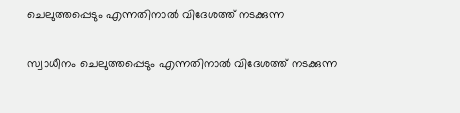ചെലുത്തപ്പെടും എന്നതിനാല്‍ വിദേശത്ത് നടക്കുന്ന

സ്വാധീനം ചെലുത്തപ്പെടും എന്നതിനാല്‍ വിദേശത്ത് നടക്കുന്ന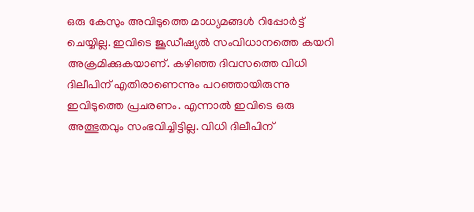ഒരു കേസും അവിടുത്തെ മാധ്യമങ്ങള്‍ റിപ്പോർട്ട് ചെയ്യില്ല. ഇവിടെ ജൂഡീഷ്യല്‍ സംവിധാനത്തെ കയറി അക്രമിക്കുകയാണ്. കഴിഞ്ഞ ദിവസത്തെ വിധി ദിലീപിന് എതിരാണെന്നും പറഞ്ഞായിരുന്നു ഇവിടുത്തെ പ്രചരണം. എന്നാല്‍ ഇവിടെ ഒരു അത്ഭുതവും സംഭവിച്ചിട്ടില്ല. വിധി ദിലീപിന്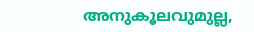അനുകൂലവുമുല്ല,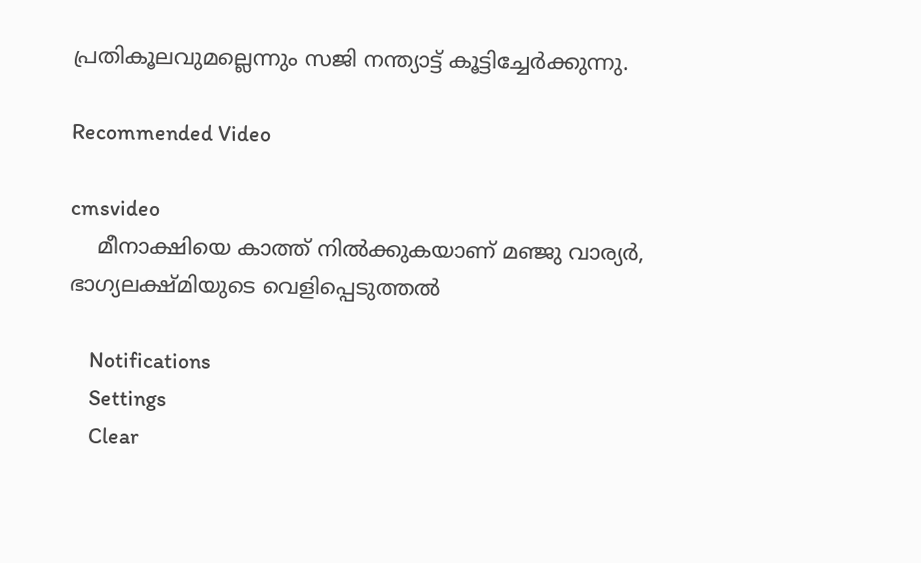പ്രതികൂലവുമല്ലെന്നും സജി നന്ത്യാട്ട് കൂട്ടിച്ചേർക്കുന്നു.

Recommended Video

cmsvideo
    മീനാക്ഷിയെ കാത്ത് നിൽക്കുകയാണ് മഞ്ജു വാര്യർ, ഭാഗ്യലക്ഷ്മിയുടെ വെളിപ്പെടുത്തൽ

    Notifications
    Settings
    Clear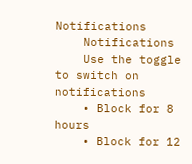Notifications
    Notifications
    Use the toggle to switch on notifications
    • Block for 8 hours
    • Block for 12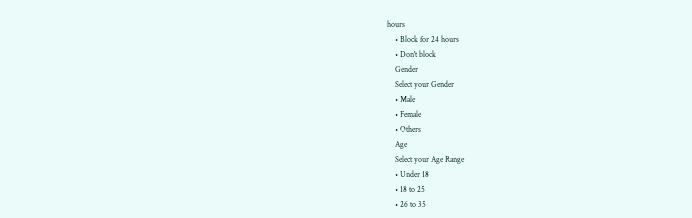hours
    • Block for 24 hours
    • Don't block
    Gender
    Select your Gender
    • Male
    • Female
    • Others
    Age
    Select your Age Range
    • Under 18
    • 18 to 25
    • 26 to 35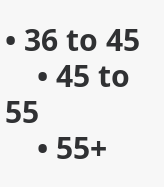• 36 to 45
    • 45 to 55
    • 55+